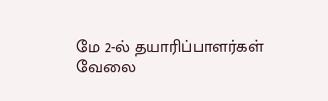மே 2-ல் தயாரிப்பாளர்கள் வேலை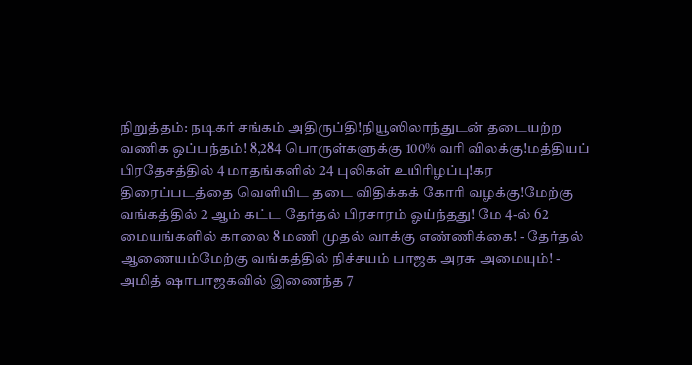நிறுத்தம்: நடிகர் சங்கம் அதிருப்தி!நியூஸிலாந்துடன் தடையற்ற வணிக ஒப்பந்தம்! 8,284 பொருள்களுக்கு 100% வரி விலக்கு!மத்தியப் பிரதேசத்தில் 4 மாதங்களில் 24 புலிகள் உயிரிழப்பு!கர திரைப்படத்தை வெளியிட தடை விதிக்கக் கோரி வழக்கு!மேற்கு வங்கத்தில் 2 ஆம் கட்ட தேர்தல் பிரசாரம் ஓய்ந்தது! மே 4-ல் 62 மையங்களில் காலை 8 மணி முதல் வாக்கு எண்ணிக்கை! - தேர்தல் ஆணையம்மேற்கு வங்கத்தில் நிச்சயம் பாஜக அரசு அமையும்! - அமித் ஷாபாஜகவில் இணைந்த 7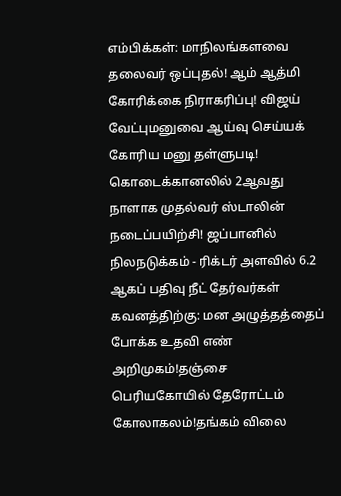எம்பிக்கள்: மாநிலங்களவை தலைவர் ஒப்புதல்! ஆம் ஆத்மி கோரிக்கை நிராகரிப்பு! விஜய் வேட்புமனுவை ஆய்வு செய்யக் கோரிய மனு தள்ளுபடி! கொடைக்கானலில் 2ஆவது நாளாக முதல்வர் ஸ்டாலின் நடைப்பயிற்சி! ஜப்பானில் நிலநடுக்கம் - ரிக்டர் அளவில் 6.2 ஆகப் பதிவு நீட் தேர்வர்கள் கவனத்திற்கு: மன அழுத்தத்தைப் போக்க உதவி எண் அறிமுகம்!தஞ்சை பெரியகோயில் தேரோட்டம் கோலாகலம்!தங்கம் விலை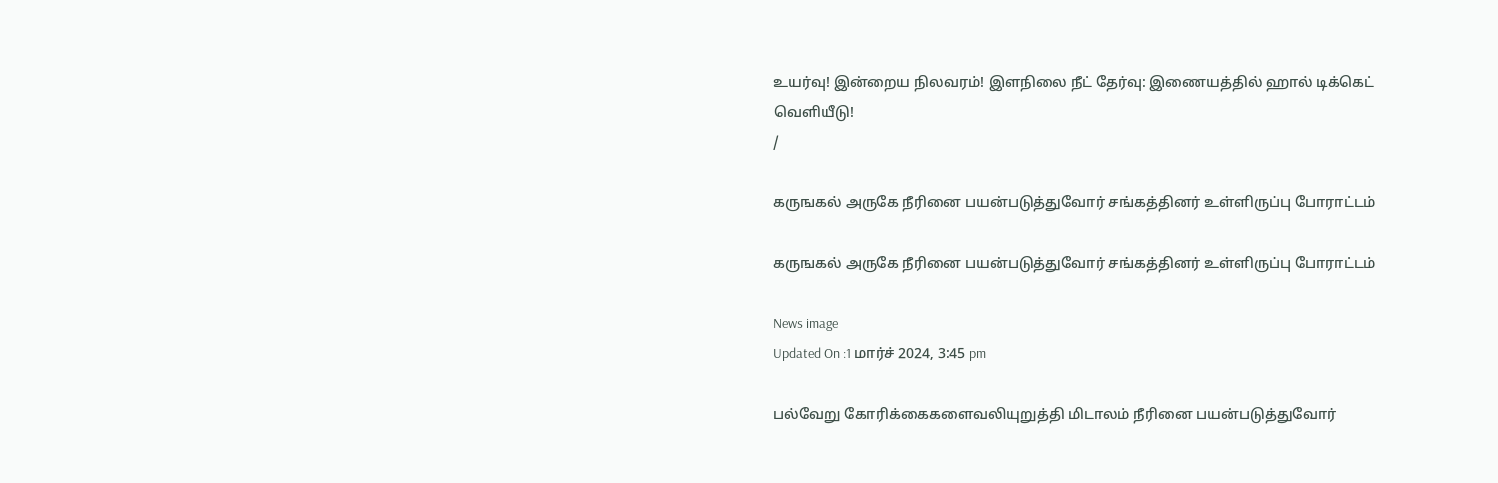உயர்வு! இன்றைய நிலவரம்! இளநிலை நீட் தேர்வு: இணையத்தில் ஹால் டிக்கெட் வெளியீடு!
/

கருஙகல் அருகே நீரினை பயன்படுத்துவோர் சங்கத்தினர் உள்ளிருப்பு போராட்டம்

கருஙகல் அருகே நீரினை பயன்படுத்துவோர் சங்கத்தினர் உள்ளிருப்பு போராட்டம்

News image
Updated On :1 மார்ச் 2024, 3:45 pm

பல்வேறு கோரிக்கைகளைவலியுறுத்தி மிடாலம் நீரினை பயன்படுத்துவோர்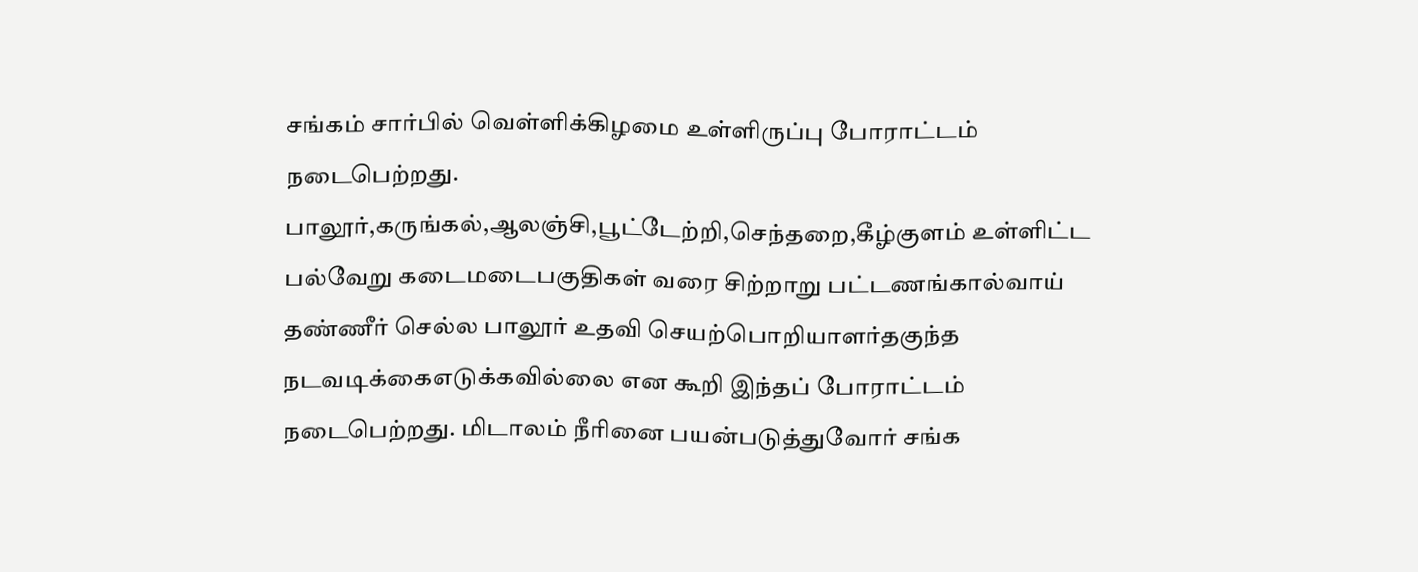சங்கம் சார்பில் வெள்ளிக்கிழமை உள்ளிருப்பு போராட்டம் நடைபெற்றது. பாலூர்,கருங்கல்,ஆலஞ்சி,பூட்டேற்றி,செந்தறை,கீழ்குளம் உள்ளிட்ட பல்வேறு கடைமடைபகுதிகள் வரை சிற்றாறு பட்டணங்கால்வாய் தண்ணீர் செல்ல பாலூர் உதவி செயற்பொறியாளர்தகுந்த நடவடிக்கைஎடுக்கவில்லை என கூறி இந்தப் போராட்டம் நடைபெற்றது. மிடாலம் நீரினை பயன்படுத்துவோர் சங்க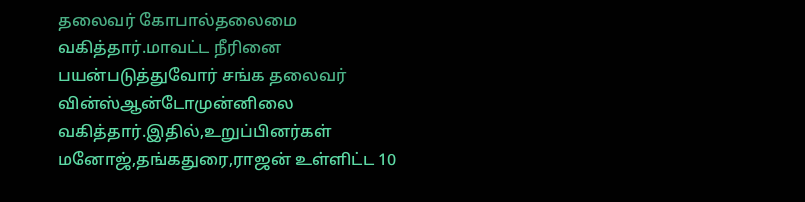தலைவர் கோபால்தலைமை வகித்தார்.மாவட்ட நீரினை பயன்படுத்துவோர் சங்க தலைவர் வின்ஸ்ஆன்டோமுன்னிலை வகித்தார்.இதில்,உறுப்பினர்கள் மனோஜ்,தங்கதுரை,ராஜன் உள்ளிட்ட 10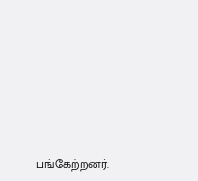பங்கேற்றனர்.